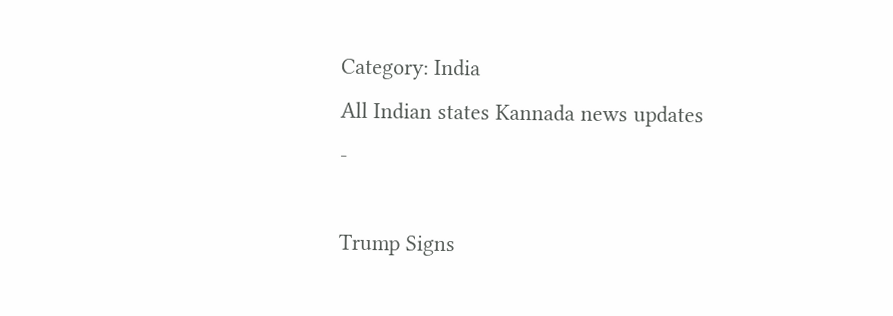Category: India
All Indian states Kannada news updates
-

Trump Signs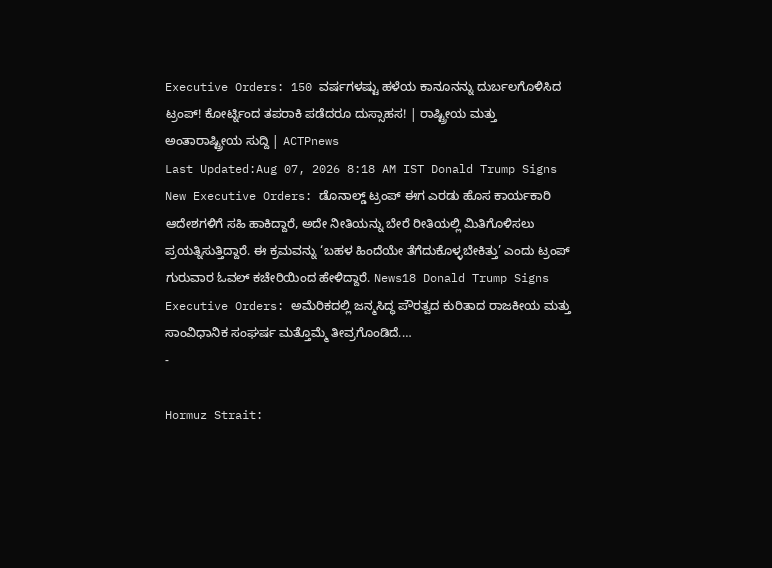Executive Orders: 150 ವರ್ಷಗಳಷ್ಟು ಹಳೆಯ ಕಾನೂನನ್ನು ದುರ್ಬಲಗೊಳಿಸಿದ ಟ್ರಂಪ್! ಕೋರ್ಟ್ನಿಂದ ತಪರಾಕಿ ಪಡೆದರೂ ದುಸ್ಸಾಹಸ! | ರಾಷ್ಟ್ರೀಯ ಮತ್ತು ಅಂತಾರಾಷ್ಟ್ರೀಯ ಸುದ್ದಿ | ACTPnews
Last Updated:Aug 07, 2026 8:18 AM IST Donald Trump Signs New Executive Orders: ಡೊನಾಲ್ಡ್ ಟ್ರಂಪ್ ಈಗ ಎರಡು ಹೊಸ ಕಾರ್ಯಕಾರಿ ಆದೇಶಗಳಿಗೆ ಸಹಿ ಹಾಕಿದ್ದಾರೆ, ಅದೇ ನೀತಿಯನ್ನು ಬೇರೆ ರೀತಿಯಲ್ಲಿ ಮಿತಿಗೊಳಿಸಲು ಪ್ರಯತ್ನಿಸುತ್ತಿದ್ದಾರೆ. ಈ ಕ್ರಮವನ್ನು ‘ಬಹಳ ಹಿಂದೆಯೇ ತೆಗೆದುಕೊಳ್ಳಬೇಕಿತ್ತು’ ಎಂದು ಟ್ರಂಪ್ ಗುರುವಾರ ಓವಲ್ ಕಚೇರಿಯಿಂದ ಹೇಳಿದ್ದಾರೆ. News18 Donald Trump Signs Executive Orders: ಅಮೆರಿಕದಲ್ಲಿ ಜನ್ಮಸಿದ್ಧ ಪೌರತ್ವದ ಕುರಿತಾದ ರಾಜಕೀಯ ಮತ್ತು ಸಾಂವಿಧಾನಿಕ ಸಂಘರ್ಷ ಮತ್ತೊಮ್ಮೆ ತೀವ್ರಗೊಂಡಿದೆ.…
-

Hormuz Strait: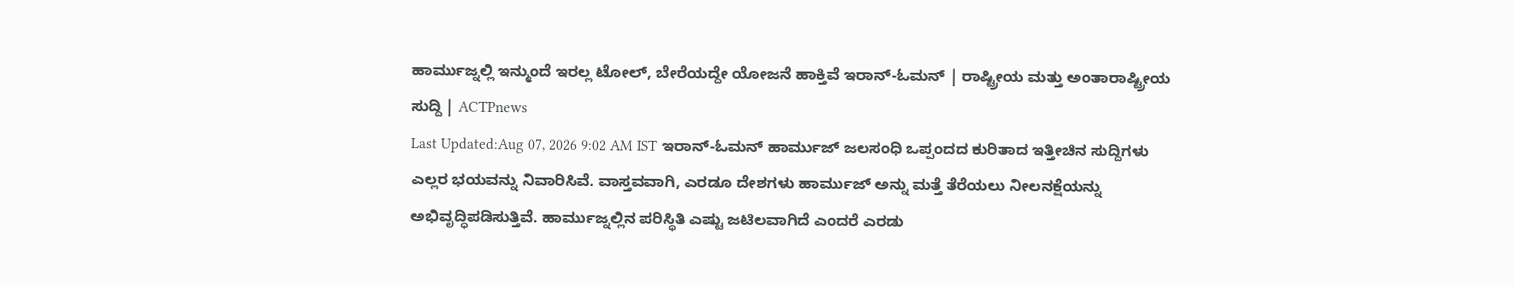ಹಾರ್ಮುಜ್ನಲ್ಲಿ ಇನ್ಮುಂದೆ ಇರಲ್ಲ ಟೋಲ್, ಬೇರೆಯದ್ದೇ ಯೋಜನೆ ಹಾಕ್ತಿವೆ ಇರಾನ್-ಓಮನ್ | ರಾಷ್ಟ್ರೀಯ ಮತ್ತು ಅಂತಾರಾಷ್ಟ್ರೀಯ ಸುದ್ದಿ | ACTPnews
Last Updated:Aug 07, 2026 9:02 AM IST ಇರಾನ್-ಓಮನ್ ಹಾರ್ಮುಜ್ ಜಲಸಂಧಿ ಒಪ್ಪಂದದ ಕುರಿತಾದ ಇತ್ತೀಚಿನ ಸುದ್ದಿಗಳು ಎಲ್ಲರ ಭಯವನ್ನು ನಿವಾರಿಸಿವೆ. ವಾಸ್ತವವಾಗಿ, ಎರಡೂ ದೇಶಗಳು ಹಾರ್ಮುಜ್ ಅನ್ನು ಮತ್ತೆ ತೆರೆಯಲು ನೀಲನಕ್ಷೆಯನ್ನು ಅಭಿವೃದ್ಧಿಪಡಿಸುತ್ತಿವೆ. ಹಾರ್ಮುಜ್ನಲ್ಲಿನ ಪರಿಸ್ಥಿತಿ ಎಷ್ಟು ಜಟಿಲವಾಗಿದೆ ಎಂದರೆ ಎರಡು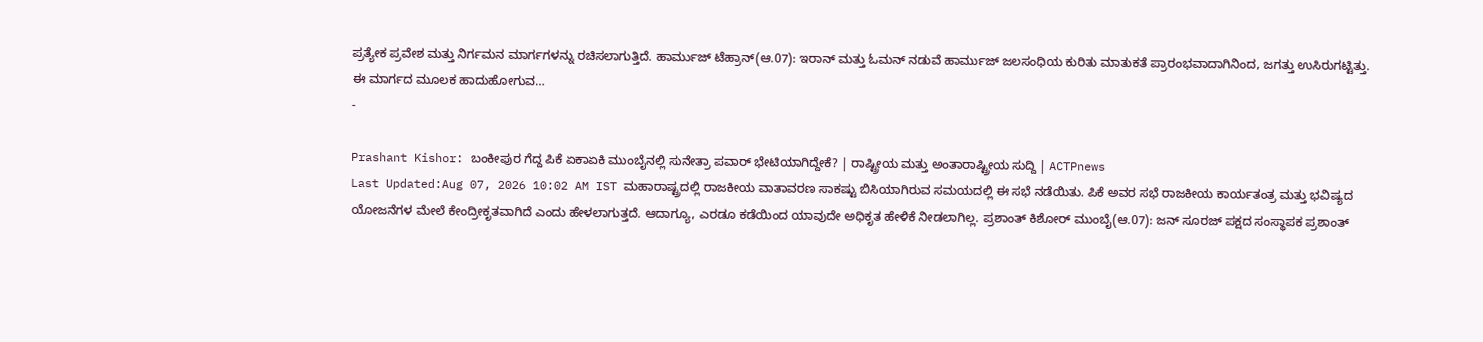ಪ್ರತ್ಯೇಕ ಪ್ರವೇಶ ಮತ್ತು ನಿರ್ಗಮನ ಮಾರ್ಗಗಳನ್ನು ರಚಿಸಲಾಗುತ್ತಿದೆ. ಹಾರ್ಮುಜ್ ಟೆಹ್ರಾನ್(ಆ.07): ಇರಾನ್ ಮತ್ತು ಓಮನ್ ನಡುವೆ ಹಾರ್ಮುಜ್ ಜಲಸಂಧಿಯ ಕುರಿತು ಮಾತುಕತೆ ಪ್ರಾರಂಭವಾದಾಗಿನಿಂದ, ಜಗತ್ತು ಉಸಿರುಗಟ್ಟಿತ್ತು. ಈ ಮಾರ್ಗದ ಮೂಲಕ ಹಾದುಹೋಗುವ…
-

Prashant Kishor: ಬಂಕೀಪುರ ಗೆದ್ದ ಪಿಕೆ ಏಕಾಏಕಿ ಮುಂಬೈನಲ್ಲಿ ಸುನೇತ್ರಾ ಪವಾರ್ ಭೇಟಿಯಾಗಿದ್ದೇಕೆ? | ರಾಷ್ಟ್ರೀಯ ಮತ್ತು ಅಂತಾರಾಷ್ಟ್ರೀಯ ಸುದ್ದಿ | ACTPnews
Last Updated:Aug 07, 2026 10:02 AM IST ಮಹಾರಾಷ್ಟ್ರದಲ್ಲಿ ರಾಜಕೀಯ ವಾತಾವರಣ ಸಾಕಷ್ಟು ಬಿಸಿಯಾಗಿರುವ ಸಮಯದಲ್ಲಿ ಈ ಸಭೆ ನಡೆಯಿತು. ಪಿಕೆ ಅವರ ಸಭೆ ರಾಜಕೀಯ ಕಾರ್ಯತಂತ್ರ ಮತ್ತು ಭವಿಷ್ಯದ ಯೋಜನೆಗಳ ಮೇಲೆ ಕೇಂದ್ರೀಕೃತವಾಗಿದೆ ಎಂದು ಹೇಳಲಾಗುತ್ತದೆ. ಆದಾಗ್ಯೂ, ಎರಡೂ ಕಡೆಯಿಂದ ಯಾವುದೇ ಅಧಿಕೃತ ಹೇಳಿಕೆ ನೀಡಲಾಗಿಲ್ಲ. ಪ್ರಶಾಂತ್ ಕಿಶೋರ್ ಮುಂಬೈ(ಆ.07): ಜನ್ ಸೂರಜ್ ಪಕ್ಷದ ಸಂಸ್ಥಾಪಕ ಪ್ರಶಾಂತ್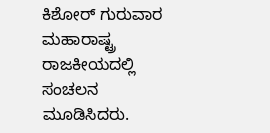ಕಿಶೋರ್ ಗುರುವಾರ ಮಹಾರಾಷ್ಟ್ರ ರಾಜಕೀಯದಲ್ಲಿ ಸಂಚಲನ ಮೂಡಿಸಿದರು.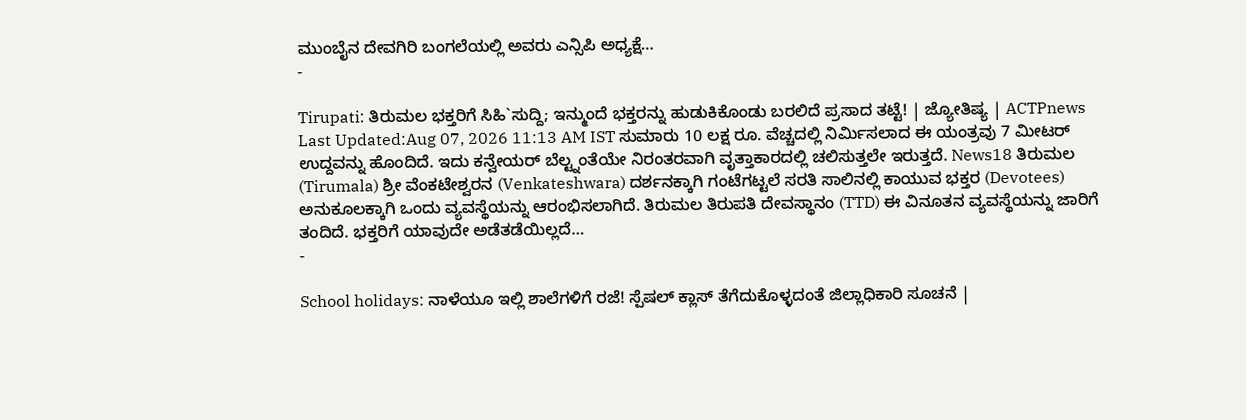ಮುಂಬೈನ ದೇವಗಿರಿ ಬಂಗಲೆಯಲ್ಲಿ ಅವರು ಎನ್ಸಿಪಿ ಅಧ್ಯಕ್ಷೆ…
-

Tirupati: ತಿರುಮಲ ಭಕ್ತರಿಗೆ ಸಿಹಿ`ಸುದ್ದಿ; ಇನ್ಮುಂದೆ ಭಕ್ತರನ್ನು ಹುಡುಕಿಕೊಂಡು ಬರಲಿದೆ ಪ್ರಸಾದ ತಟ್ಟೆ! | ಜ್ಯೋತಿಷ್ಯ | ACTPnews
Last Updated:Aug 07, 2026 11:13 AM IST ಸುಮಾರು 10 ಲಕ್ಷ ರೂ. ವೆಚ್ಚದಲ್ಲಿ ನಿರ್ಮಿಸಲಾದ ಈ ಯಂತ್ರವು 7 ಮೀಟರ್ ಉದ್ದವನ್ನು ಹೊಂದಿದೆ. ಇದು ಕನ್ವೇಯರ್ ಬೆಲ್ಟ್ನಂತೆಯೇ ನಿರಂತರವಾಗಿ ವೃತ್ತಾಕಾರದಲ್ಲಿ ಚಲಿಸುತ್ತಲೇ ಇರುತ್ತದೆ. News18 ತಿರುಮಲ (Tirumala) ಶ್ರೀ ವೆಂಕಟೇಶ್ವರನ (Venkateshwara) ದರ್ಶನಕ್ಕಾಗಿ ಗಂಟೆಗಟ್ಟಲೆ ಸರತಿ ಸಾಲಿನಲ್ಲಿ ಕಾಯುವ ಭಕ್ತರ (Devotees) ಅನುಕೂಲಕ್ಕಾಗಿ ಒಂದು ವ್ಯವಸ್ಥೆಯನ್ನು ಆರಂಭಿಸಲಾಗಿದೆ. ತಿರುಮಲ ತಿರುಪತಿ ದೇವಸ್ಥಾನಂ (TTD) ಈ ವಿನೂತನ ವ್ಯವಸ್ಥೆಯನ್ನು ಜಾರಿಗೆ ತಂದಿದೆ. ಭಕ್ತರಿಗೆ ಯಾವುದೇ ಅಡೆತಡೆಯಿಲ್ಲದೆ…
-

School holidays: ನಾಳೆಯೂ ಇಲ್ಲಿ ಶಾಲೆಗಳಿಗೆ ರಜೆ! ಸ್ಪೆಷಲ್ ಕ್ಲಾಸ್ ತೆಗೆದುಕೊಳ್ಳದಂತೆ ಜಿಲ್ಲಾಧಿಕಾರಿ ಸೂಚನೆ |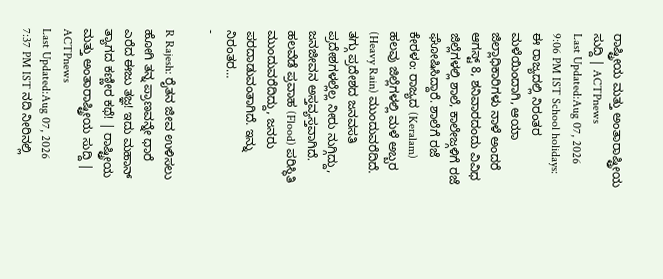ರಾಷ್ಟ್ರೀಯ ಮತ್ತು ಅಂತಾರಾಷ್ಟ್ರೀಯ ಸುದ್ದಿ | ACTPnews
Last Updated:Aug 07, 2026 9:06 PM IST School holidays: ಈ ರಾಜ್ಯದಲ್ಲಿ ನಿರಂತರ ಮಳೆಯಿಂದಾಗಿ, ಆಯಾ ಜಿಲ್ಲಾಧಿಕಾರಿಗಳು ನಾಳೆ ಅಂದರೆ ಆಗಸ್ಟ್ 8, ಶನಿವಾರದಂದು ವಿವಿಧ ಜಿಲ್ಲೆಗಳಲ್ಲಿ ಶಾಲೆ, ಕಾಲೇಜ್ಗಳಿಗೆ ರಜೆ ಘೋಷಿಸಿದ್ದಾರೆ. ಶಾಲೆಗೆ ರಜೆ ಕೇರಳಂ: ರಾಜ್ಯದ (Keralam) ಹಲವು ಜಿಲ್ಲೆಗಳಲ್ಲಿ ಮಳೆ ಅಬ್ಬರ (Heavy Rain) ಮುಂದುವರೆದಿದೆ. ತಗ್ಗು ಪ್ರದೇಶದ ಜನವಸತಿ ಪ್ರದೇಶಗಳಲ್ಲೆಲ್ಲ ನೀರು ನುಗ್ಗಿದ್ದು, ಜನಜೀವನ ಅಸ್ತವ್ಯಸ್ತವಾಗಿದೆ. ಹಲವೆಡೆ ಪ್ರವಾಹ (Flood) ಪರಿಸ್ಥಿತಿ ಮುಂದುವರೆದಿದ್ದು, ಜನರು ಪರದಾಡುವಂತಾಗಿದೆ. ಇನ್ನು ನಿರಂತರ…
-

R Rajesh: ರೈತನ ಜೀವ ಉಳಿಸಲು ಹೋಗಿ ತನ್ನ ಪ್ರಾಣವನ್ನೇ ಧಾರೆ ಎರೆದ ಈಜು ತಜ್ಞ! ಇದು ಮಹಾನ್ ತ್ಯಾಗದ ಕಣ್ಣೀರ ಕಥೆ! | ರಾಷ್ಟ್ರೀಯ ಮತ್ತು ಅಂತಾರಾಷ್ಟ್ರೀಯ ಸುದ್ದಿ | ACTPnews
Last Updated:Aug 07, 2026 7:37 PM IST ನದಿ ನೀರಿನಲ್ಲಿ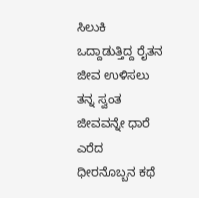ಸಿಲುಕಿ ಒದ್ದಾಡುತ್ತಿದ್ದ ರೈತನ ಜೀವ ಉಳಿಸಲು ತನ್ನ ಸ್ವಂತ ಜೀವವನ್ನೇ ಧಾರೆ ಎರೆದ ಧೀರನೊಬ್ಬನ ಕಥೆ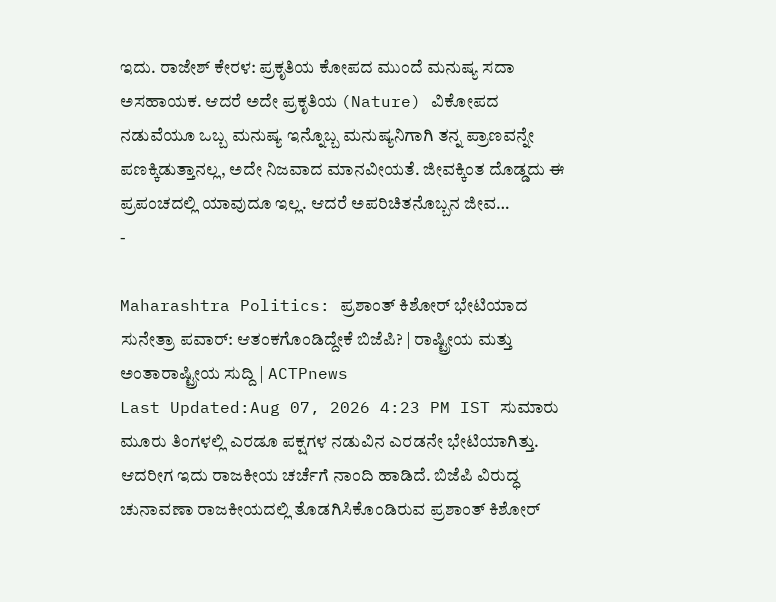ಇದು. ರಾಜೇಶ್ ಕೇರಳ: ಪ್ರಕೃತಿಯ ಕೋಪದ ಮುಂದೆ ಮನುಷ್ಯ ಸದಾ ಅಸಹಾಯಕ. ಆದರೆ ಅದೇ ಪ್ರಕೃತಿಯ (Nature) ವಿಕೋಪದ ನಡುವೆಯೂ ಒಬ್ಬ ಮನುಷ್ಯ ಇನ್ನೊಬ್ಬ ಮನುಷ್ಯನಿಗಾಗಿ ತನ್ನ ಪ್ರಾಣವನ್ನೇ ಪಣಕ್ಕಿಡುತ್ತಾನಲ್ಲ, ಅದೇ ನಿಜವಾದ ಮಾನವೀಯತೆ. ಜೀವಕ್ಕಿಂತ ದೊಡ್ಡದು ಈ ಪ್ರಪಂಚದಲ್ಲಿ ಯಾವುದೂ ಇಲ್ಲ. ಆದರೆ ಅಪರಿಚಿತನೊಬ್ಬನ ಜೀವ…
-

Maharashtra Politics: ಪ್ರಶಾಂತ್ ಕಿಶೋರ್ ಭೇಟಿಯಾದ ಸುನೇತ್ರಾ ಪವಾರ್: ಆತಂಕಗೊಂಡಿದ್ದೇಕೆ ಬಿಜೆಪಿ? | ರಾಷ್ಟ್ರೀಯ ಮತ್ತು ಅಂತಾರಾಷ್ಟ್ರೀಯ ಸುದ್ದಿ | ACTPnews
Last Updated:Aug 07, 2026 4:23 PM IST ಸುಮಾರು ಮೂರು ತಿಂಗಳಲ್ಲಿ ಎರಡೂ ಪಕ್ಷಗಳ ನಡುವಿನ ಎರಡನೇ ಭೇಟಿಯಾಗಿತ್ತು. ಆದರೀಗ ಇದು ರಾಜಕೀಯ ಚರ್ಚೆಗೆ ನಾಂದಿ ಹಾಡಿದೆ. ಬಿಜೆಪಿ ವಿರುದ್ಧ ಚುನಾವಣಾ ರಾಜಕೀಯದಲ್ಲಿ ತೊಡಗಿಸಿಕೊಂಡಿರುವ ಪ್ರಶಾಂತ್ ಕಿಶೋರ್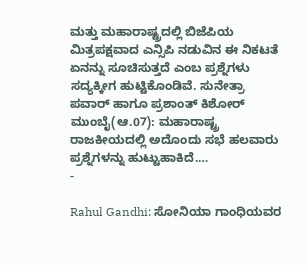ಮತ್ತು ಮಹಾರಾಷ್ಟ್ರದಲ್ಲಿ ಬಿಜೆಪಿಯ ಮಿತ್ರಪಕ್ಷವಾದ ಎನ್ಸಿಪಿ ನಡುವಿನ ಈ ನಿಕಟತೆ ಏನನ್ನು ಸೂಚಿಸುತ್ತದೆ ಎಂಬ ಪ್ರಶ್ನೆಗಳು ಸದ್ಯಕ್ಕೀಗ ಹುಟ್ಟಿಕೊಂಡಿವೆ. ಸುನೇತ್ರಾ ಪವಾರ್ ಹಾಗೂ ಪ್ರಶಾಂತ್ ಕಿಶೋರ್ ಮುಂಬೈ(ಆ.07): ಮಹಾರಾಷ್ಟ್ರ ರಾಜಕೀಯದಲ್ಲಿ ಅದೊಂದು ಸಭೆ ಹಲವಾರು ಪ್ರಶ್ನೆಗಳನ್ನು ಹುಟ್ಟುಹಾಕಿದೆ.…
-

Rahul Gandhi: ಸೋನಿಯಾ ಗಾಂಧಿಯವರ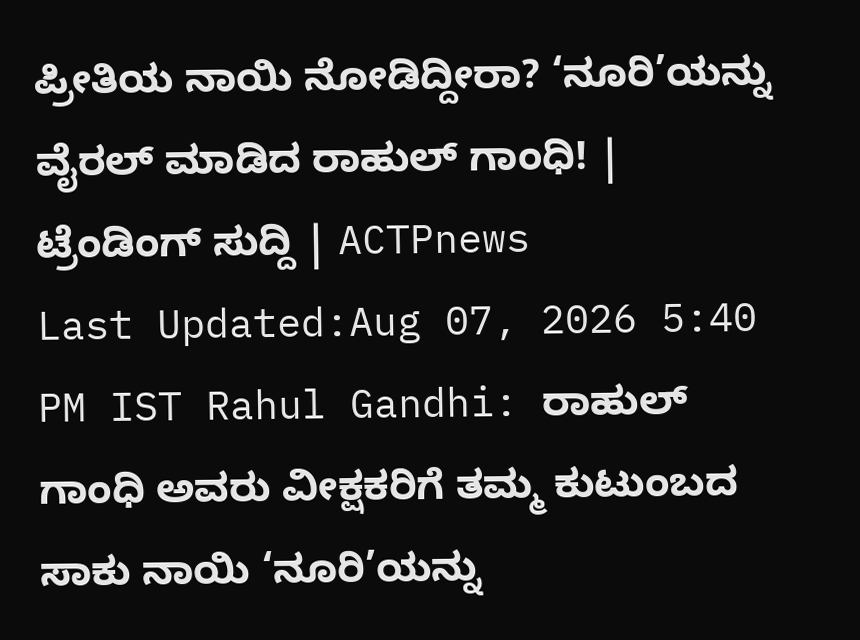ಪ್ರೀತಿಯ ನಾಯಿ ನೋಡಿದ್ದೀರಾ? ‘ನೂರಿ’ಯನ್ನು ವೈರಲ್ ಮಾಡಿದ ರಾಹುಲ್ ಗಾಂಧಿ! | ಟ್ರೆಂಡಿಂಗ್ ಸುದ್ದಿ | ACTPnews
Last Updated:Aug 07, 2026 5:40 PM IST Rahul Gandhi: ರಾಹುಲ್ ಗಾಂಧಿ ಅವರು ವೀಕ್ಷಕರಿಗೆ ತಮ್ಮ ಕುಟುಂಬದ ಸಾಕು ನಾಯಿ ‘ನೂರಿ’ಯನ್ನು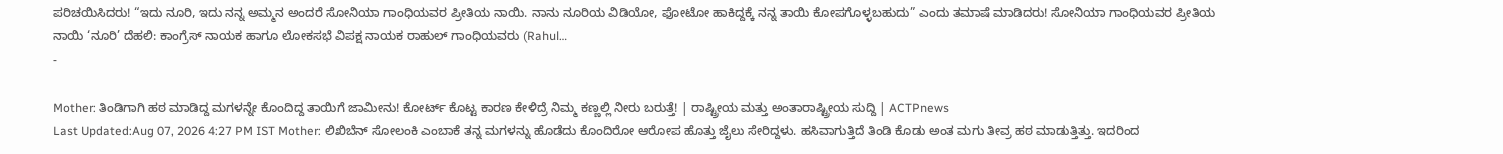ಪರಿಚಯಿಸಿದರು! “ಇದು ನೂರಿ, ಇದು ನನ್ನ ಅಮ್ಮನ ಅಂದರೆ ಸೋನಿಯಾ ಗಾಂಧಿಯವರ ಪ್ರೀತಿಯ ನಾಯಿ. ನಾನು ನೂರಿಯ ವಿಡಿಯೋ, ಫೋಟೋ ಹಾಕಿದ್ದಕ್ಕೆ ನನ್ನ ತಾಯಿ ಕೋಪಗೊಳ್ಳಬಹುದು” ಎಂದು ತಮಾಷೆ ಮಾಡಿದರು! ಸೋನಿಯಾ ಗಾಂಧಿಯವರ ಪ್ರೀತಿಯ ನಾಯಿ ‘ನೂರಿ’ ದೆಹಲಿ: ಕಾಂಗ್ರೆಸ್ ನಾಯಕ ಹಾಗೂ ಲೋಕಸಭೆ ವಿಪಕ್ಷ ನಾಯಕ ರಾಹುಲ್ ಗಾಂಧಿಯವರು (Rahul…
-

Mother: ತಿಂಡಿಗಾಗಿ ಹಠ ಮಾಡಿದ್ದ ಮಗಳನ್ನೇ ಕೊಂದಿದ್ದ ತಾಯಿಗೆ ಜಾಮೀನು! ಕೋರ್ಟ್ ಕೊಟ್ಟ ಕಾರಣ ಕೇಳಿದ್ರೆ ನಿಮ್ಮ ಕಣ್ಣಲ್ಲಿ ನೀರು ಬರುತ್ತೆ! | ರಾಷ್ಟ್ರೀಯ ಮತ್ತು ಅಂತಾರಾಷ್ಟ್ರೀಯ ಸುದ್ದಿ | ACTPnews
Last Updated:Aug 07, 2026 4:27 PM IST Mother: ಲಿಖಿಬೆನ್ ಸೋಲಂಕಿ ಎಂಬಾಕೆ ತನ್ನ ಮಗಳನ್ನು ಹೊಡೆದು ಕೊಂದಿರೋ ಆರೋಪ ಹೊತ್ತು ಜೈಲು ಸೇರಿದ್ದಳು. ಹಸಿವಾಗುತ್ತಿದೆ ತಿಂಡಿ ಕೊಡು ಅಂತ ಮಗು ತೀವ್ರ ಹಠ ಮಾಡುತ್ತಿತ್ತು. ಇದರಿಂದ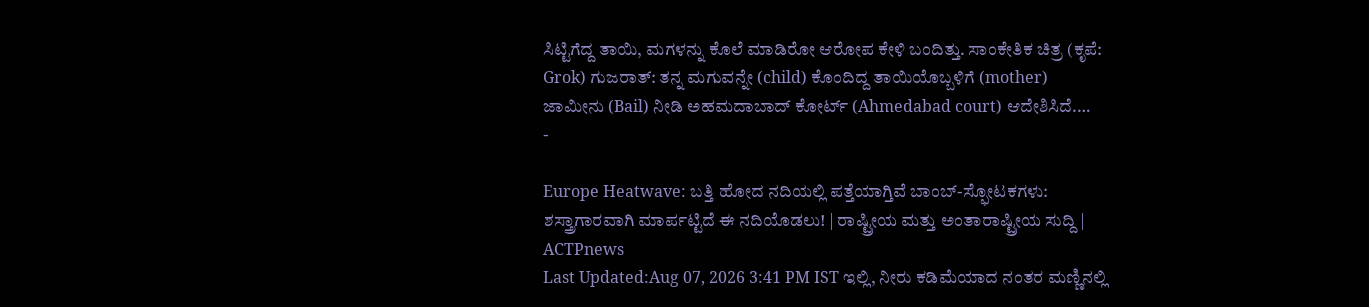ಸಿಟ್ಟಿಗೆದ್ದ ತಾಯಿ, ಮಗಳನ್ನು ಕೊಲೆ ಮಾಡಿರೋ ಆರೋಪ ಕೇಳಿ ಬಂದಿತ್ತು. ಸಾಂಕೇತಿಕ ಚಿತ್ರ (ಕೃಪೆ: Grok) ಗುಜರಾತ್: ತನ್ನ ಮಗುವನ್ನೇ (child) ಕೊಂದಿದ್ದ ತಾಯಿಯೊಬ್ಬಳಿಗೆ (mother) ಜಾಮೀನು (Bail) ನೀಡಿ ಅಹಮದಾಬಾದ್ ಕೋರ್ಟ್ (Ahmedabad court) ಆದೇಶಿಸಿದೆ.…
-

Europe Heatwave: ಬತ್ತಿ ಹೋದ ನದಿಯಲ್ಲಿ ಪತ್ತೆಯಾಗ್ತಿವೆ ಬಾಂಬ್-ಸ್ಫೋಟಕಗಳು: ಶಸ್ತ್ರಾಗಾರವಾಗಿ ಮಾರ್ಪಟ್ಟಿದೆ ಈ ನದಿಯೊಡಲು! | ರಾಷ್ಟ್ರೀಯ ಮತ್ತು ಅಂತಾರಾಷ್ಟ್ರೀಯ ಸುದ್ದಿ | ACTPnews
Last Updated:Aug 07, 2026 3:41 PM IST ಇಲ್ಲಿ, ನೀರು ಕಡಿಮೆಯಾದ ನಂತರ ಮಣ್ಣಿನಲ್ಲಿ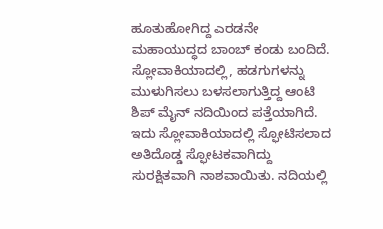ಹೂತುಹೋಗಿದ್ದ ಎರಡನೇ ಮಹಾಯುದ್ಧದ ಬಾಂಬ್ ಕಂಡು ಬಂದಿದೆ. ಸ್ಲೋವಾಕಿಯಾದಲ್ಲಿ, ಹಡಗುಗಳನ್ನು ಮುಳುಗಿಸಲು ಬಳಸಲಾಗುತ್ತಿದ್ದ ಆಂಟಿ ಶಿಪ್ ಮೈನ್ ನದಿಯಿಂದ ಪತ್ತೆಯಾಗಿದೆ. ಇದು ಸ್ಲೋವಾಕಿಯಾದಲ್ಲಿ ಸ್ಫೋಟಿಸಲಾದ ಅತಿದೊಡ್ಡ ಸ್ಫೋಟಕವಾಗಿದ್ದು ಸುರಕ್ಷಿತವಾಗಿ ನಾಶವಾಯಿತು. ನದಿಯಲ್ಲಿ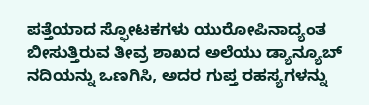ಪತ್ತೆಯಾದ ಸ್ಫೋಟಕಗಳು ಯುರೋಪಿನಾದ್ಯಂತ ಬೀಸುತ್ತಿರುವ ತೀವ್ರ ಶಾಖದ ಅಲೆಯು ಡ್ಯಾನ್ಯೂಬ್ ನದಿಯನ್ನು ಒಣಗಿಸಿ, ಅದರ ಗುಪ್ತ ರಹಸ್ಯಗಳನ್ನು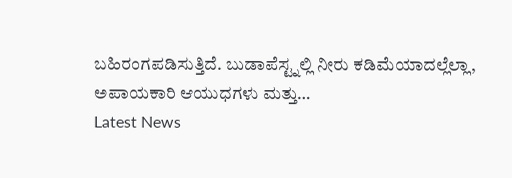ಬಹಿರಂಗಪಡಿಸುತ್ತಿದೆ. ಬುಡಾಪೆಸ್ಟ್ನಲ್ಲಿ ನೀರು ಕಡಿಮೆಯಾದಲ್ಲೆಲ್ಲಾ, ಅಪಾಯಕಾರಿ ಆಯುಧಗಳು ಮತ್ತು…
Latest News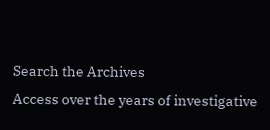Search the Archives
Access over the years of investigative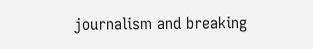journalism and breaking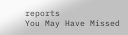reports
You May Have Missed